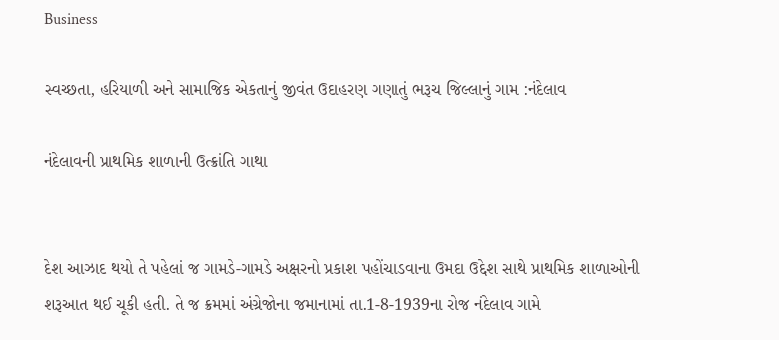Business

સ્વચ્છતા, હરિયાળી અને સામાજિક એકતાનું જીવંત ઉદાહરણ ગણાતું ભરૂચ જિલ્લાનું ગામ :નંદેલાવ

નંદેલાવની પ્રાથમિક શાળાની ઉત્ક્રાંતિ ગાથા


દેશ આઝાદ થયો તે પહેલાં જ ગામડે-ગામડે અક્ષરનો પ્રકાશ પહોંચાડવાના ઉમદા ઉદ્દેશ સાથે પ્રાથમિક શાળાઓની શરૂઆત થઈ ચૂકી હતી. તે જ ક્રમમાં અંગ્રેજોના જમાનામાં તા.1-8-1939ના રોજ નંદેલાવ ગામે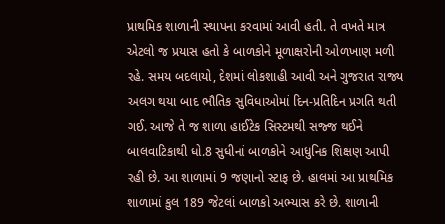પ્રાથમિક શાળાની સ્થાપના કરવામાં આવી હતી. તે વખતે માત્ર એટલો જ પ્રયાસ હતો કે બાળકોને મૂળાક્ષરોની ઓળખાણ મળી રહે. સમય બદલાયો, દેશમાં લોકશાહી આવી અને ગુજરાત રાજ્ય અલગ થયા બાદ ભૌતિક સુવિધાઓમાં દિન-પ્રતિદિન પ્રગતિ થતી ગઈ. આજે તે જ શાળા હાઈટેક સિસ્ટમથી સજ્જ થઈને બાલવાટિકાથી ધો.8 સુધીનાં બાળકોને આધુનિક શિક્ષણ આપી રહી છે. આ શાળામાં 9 જણાનો સ્ટાફ છે. હાલમાં આ પ્રાથમિક શાળામાં કુલ 189 જેટલાં બાળકો અભ્યાસ કરે છે. શાળાની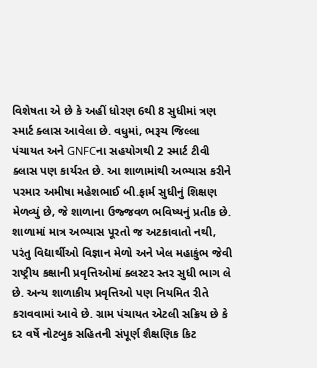વિશેષતા એ છે કે અહીં ધોરણ 6થી 8 સુધીમાં ત્રણ સ્માર્ટ ક્લાસ આવેલા છે. વધુમાં, ભરૂચ જિલ્લા પંચાયત અને GNFCના સહયોગથી 2 સ્માર્ટ ટીવી ક્લાસ પણ કાર્યરત છે. આ શાળામાંથી અભ્યાસ કરીને પરમાર અમીષા મહેશભાઈ બી.ફાર્મ સુધીનું શિક્ષણ મેળવ્યું છે, જે શાળાના ઉજ્જવળ ભવિષ્યનું પ્રતીક છે. શાળામાં માત્ર અભ્યાસ પૂરતો જ અટકાવાતો નથી, પરંતુ વિદ્યાર્થીઓ વિજ્ઞાન મેળો અને ખેલ મહાકુંભ જેવી રાષ્ટ્રીય કક્ષાની પ્રવૃત્તિઓમાં ક્લસ્ટર સ્તર સુધી ભાગ લે છે. અન્ય શાળાકીય પ્રવૃત્તિઓ પણ નિયમિત રીતે કરાવવામાં આવે છે. ગ્રામ પંચાયત એટલી સક્રિય છે કે દર વર્ષે નોટબુક સહિતની સંપૂર્ણ શૈક્ષણિક કિટ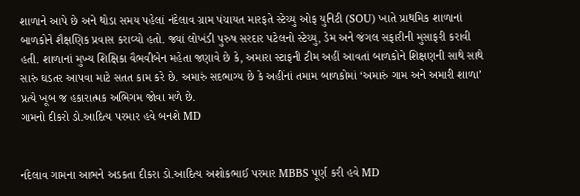શાળાને આપે છે અને થોડા સમય પહેલાં નંદેલાવ ગ્રામ પંચાયત મારફતે સ્ટેચ્યુ ઓફ યુનિટી (SOU) ખાતે પ્રાથમિક શાળાનાં બાળકોને શૈક્ષણિક પ્રવાસ કરાવ્યો હતો. જ્યાં લોખંડી પુરુષ સરદાર પટેલનો સ્ટેચ્યુ, ડેમ અને જંગલ સફારીની મુસાફરી કરાવી હતી. શાળાનાં મુખ્ય શિક્ષિકા વૈભવીબેન મહેતા જણાવે છે કે, અમારા સ્ટાફની ટીમ અહીં આવતાં બાળકોને શિક્ષણની સાથે સાથે સારું ઘડતર આપવા માટે સતત કામ કરે છે. અમારું સદભાગ્ય છે કે અહીંનાં તમામ બાળકોમાં ‘અમારું ગામ અને અમારી શાળા’ પ્રત્યે ખૂબ જ હકારાત્મક અભિગમ જોવા મળે છે.
ગામનો દીકરો ડો.આદિત્ય પરમાર હવે બનશે MD


નંદેલાવ ગામના આભને અડકતા દીકરા ડો.આદિત્ય અશોકભાઈ પરમાર MBBS પૂર્ણ કરી હવે MD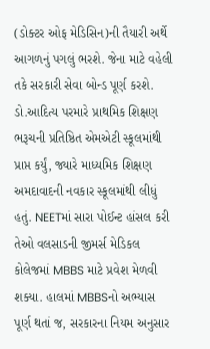(ડોક્ટર ઓફ મેડિસિન)ની તૈયારી અર્થે આગળનું પગલું ભરશે. જેના માટે વહેલી તકે સરકારી સેવા બોન્ડ પૂર્ણ કરશે. ડો.આદિત્ય પરમારે પ્રાથમિક શિક્ષણ ભરૂચની પ્રતિષ્ઠિત એમએટી સ્કૂલમાંથી પ્રાપ્ત કર્યું, જ્યારે માધ્યમિક શિક્ષણ અમદાવાદની નવકાર સ્કૂલમાંથી લીધું હતું. NEETમાં સારા પોઈન્ટ હાંસલ કરી તેઓ વલસાડની જીમર્સ મેડિકલ કોલેજમાં MBBS માટે પ્રવેશ મેળવી શક્યા. હાલમાં MBBSનો અભ્યાસ પૂર્ણ થતાં જ, સરકારના નિયમ અનુસાર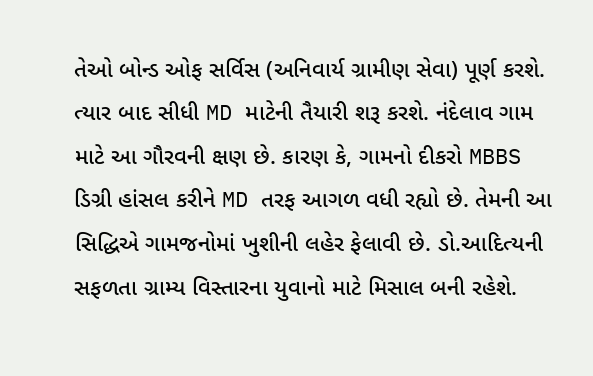તેઓ બોન્ડ ઓફ સર્વિસ (અનિવાર્ય ગ્રામીણ સેવા) પૂર્ણ કરશે. ત્યાર બાદ સીધી MD માટેની તૈયારી શરૂ કરશે. નંદેલાવ ગામ માટે આ ગૌરવની ક્ષણ છે. કારણ કે, ગામનો દીકરો MBBS ડિગ્રી હાંસલ કરીને MD તરફ આગળ વધી રહ્યો છે. તેમની આ સિદ્ધિએ ગામજનોમાં ખુશીની લહેર ફેલાવી છે. ડો.આદિત્યની સફળતા ગ્રામ્ય વિસ્તારના યુવાનો માટે મિસાલ બની રહેશે.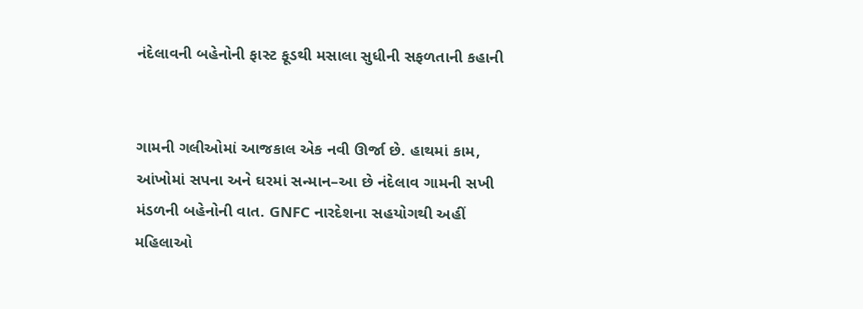નંદેલાવની બહેનોની ફાસ્ટ ફૂડથી મસાલા સુધીની સફળતાની કહાની


ગામની ગલીઓમાં આજકાલ એક નવી ઊર્જા છે. હાથમાં કામ, આંખોમાં સપના અને ઘરમાં સન્માન–આ છે નંદેલાવ ગામની સખી મંડળની બહેનોની વાત. GNFC નારદેશના સહયોગથી અહીં મહિલાઓ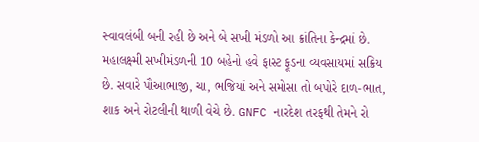સ્વાવલંબી બની રહી છે અને બે સખી મંડળો આ ક્રાંતિના કેન્દ્રમાં છે. મહાલક્ષ્મી સખીમંડળની 10 બહેનો હવે ફાસ્ટ ફૂડના વ્યવસાયમાં સક્રિય છે. સવારે પૌઆભાજી, ચા, ભજિયાં અને સમોસા તો બપોરે દાળ-ભાત, શાક અને રોટલીની થાળી વેચે છે. GNFC નારદેશ તરફથી તેમને રો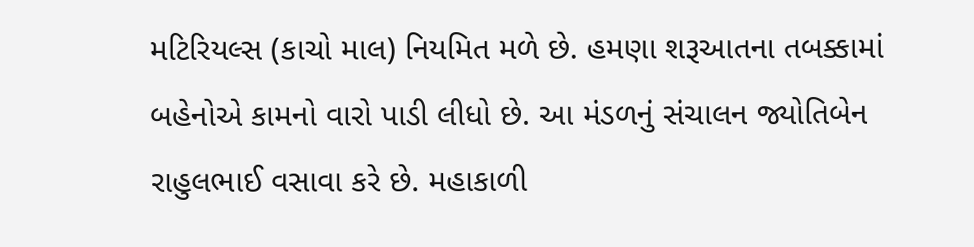મટિરિયલ્સ (કાચો માલ) નિયમિત મળે છે. હમણા શરૂઆતના તબક્કામાં બહેનોએ કામનો વારો પાડી લીધો છે. આ મંડળનું સંચાલન જ્યોતિબેન રાહુલભાઈ વસાવા કરે છે. મહાકાળી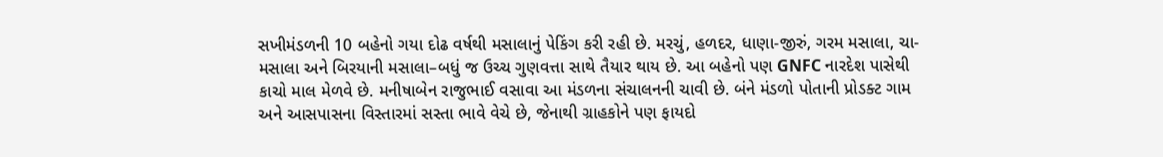સખીમંડળની 10 બહેનો ગયા દોઢ વર્ષથી મસાલાનું પેકિંગ કરી રહી છે. મરચું, હળદર, ધાણા-જીરું, ગરમ મસાલા, ચા-મસાલા અને બિરયાની મસાલા–બધું જ ઉચ્ચ ગુણવત્તા સાથે તૈયાર થાય છે. આ બહેનો પણ GNFC નારદેશ પાસેથી કાચો માલ મેળવે છે. મનીષાબેન રાજુભાઈ વસાવા આ મંડળના સંચાલનની ચાવી છે. બંને મંડળો પોતાની પ્રોડક્ટ ગામ અને આસપાસના વિસ્તારમાં સસ્તા ભાવે વેચે છે, જેનાથી ગ્રાહકોને પણ ફાયદો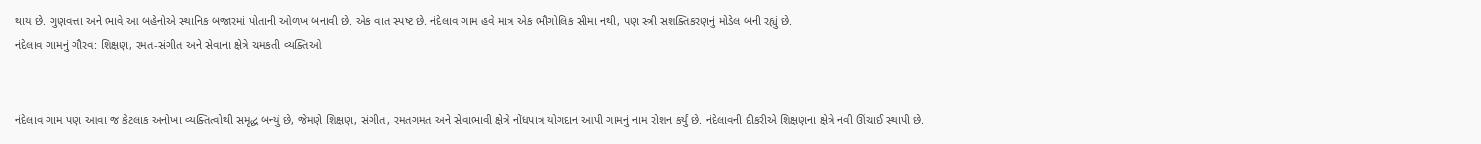થાય છે. ગુણવત્તા અને ભાવે આ બહેનોએ સ્થાનિક બજારમાં પોતાની ઓળખ બનાવી છે. એક વાત સ્પષ્ટ છે. નંદેલાવ ગામ હવે માત્ર એક ભૌગોલિક સીમા નથી, પણ સ્ત્રી સશક્તિકરણનું મોડેલ બની રહ્યું છે.
નંદેલાવ ગામનું ગૌરવ: શિક્ષણ, રમત-સંગીત અને સેવાના ક્ષેત્રે ચમકતી વ્યક્તિઓ


નંદેલાવ ગામ પણ આવા જ કેટલાક અનોખા વ્યક્તિત્વોથી સમૃદ્ધ બન્યું છે, જેમણે શિક્ષણ, સંગીત, રમતગમત અને સેવાભાવી ક્ષેત્રે નોંધપાત્ર યોગદાન આપી ગામનું નામ રોશન કર્યું છે. નંદેલાવની દીકરીએ શિક્ષણના ક્ષેત્રે નવી ઊંચાઈ સ્થાપી છે.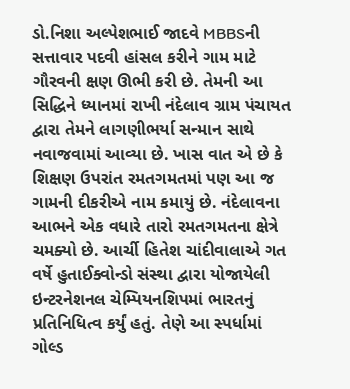ડો.નિશા અલ્પેશભાઈ જાદવે MBBSની સત્તાવાર પદવી હાંસલ કરીને ગામ માટે ગૌરવની ક્ષણ ઊભી કરી છે. તેમની આ સિદ્ધિને ધ્યાનમાં રાખી નંદેલાવ ગ્રામ પંચાયત દ્વારા તેમને લાગણીભર્યા સન્માન સાથે નવાજવામાં આવ્યા છે. ખાસ વાત એ છે કે શિક્ષણ ઉપરાંત રમતગમતમાં પણ આ જ ગામની દીકરીએ નામ કમાયું છે. નંદેલાવના આભને એક વધારે તારો રમતગમતના ક્ષેત્રે ચમક્યો છે. આર્ચી હિતેશ ચાંદીવાલાએ ગત વર્ષે હુતાઈક્વોન્ડો સંસ્થા દ્વારા યોજાયેલી ઇન્ટરનેશનલ ચેમ્પિયનશિપમાં ભારતનું પ્રતિનિધિત્વ કર્યું હતું. તેણે આ સ્પર્ધામાં ગોલ્ડ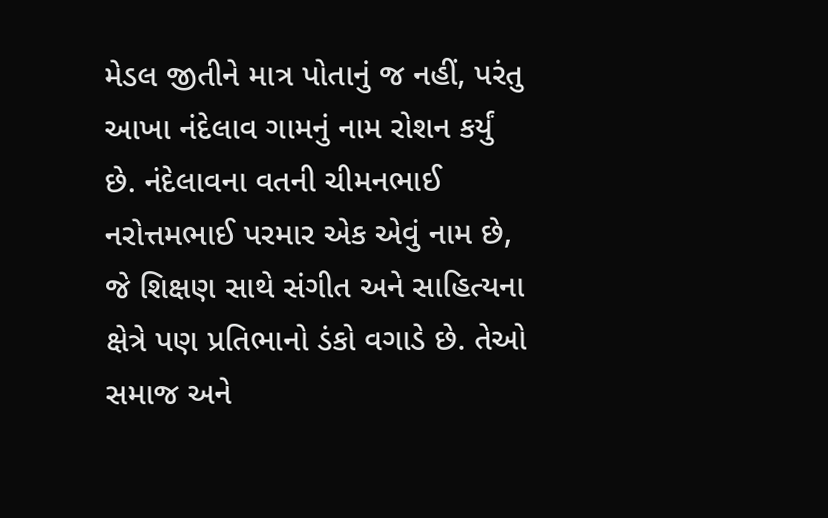મેડલ જીતીને માત્ર પોતાનું જ નહીં, પરંતુ આખા નંદેલાવ ગામનું નામ રોશન કર્યું છે. નંદેલાવના વતની ચીમનભાઈ નરોત્તમભાઈ પરમાર એક એવું નામ છે, જે શિક્ષણ સાથે સંગીત અને સાહિત્યના ક્ષેત્રે પણ પ્રતિભાનો ડંકો વગાડે છે. તેઓ સમાજ અને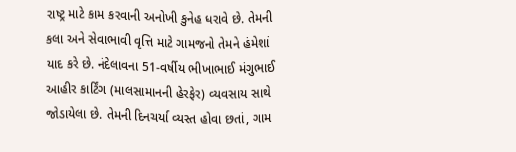રાષ્ટ્ર માટે કામ કરવાની અનોખી કુનેહ ધરાવે છે. તેમની કલા અને સેવાભાવી વૃત્તિ માટે ગામજનો તેમને હંમેશાં યાદ કરે છે. નંદેલાવના 51-વર્ષીય ભીખાભાઈ મંગુભાઈ આહીર કાર્ટિંગ (માલસામાનની હેરફેર) વ્યવસાય સાથે જોડાયેલા છે. તેમની દિનચર્યા વ્યસ્ત હોવા છતાં, ગામ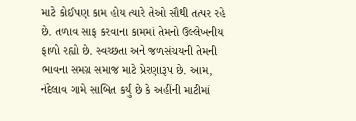માટે કોઈપણ કામ હોય ત્યારે તેઓ સૌથી તત્પર રહે છે. તળાવ સાફ કરવાના કામમાં તેમનો ઉલ્લેખનીય ફાળો રહ્યો છે. સ્વચ્છતા અને જળસંચયની તેમની ભાવના સમગ્ર સમાજ માટે પ્રેરણારૂપ છે. આમ, નંદેલાવ ગામે સાબિત કર્યું છે કે અહીંની માટીમાં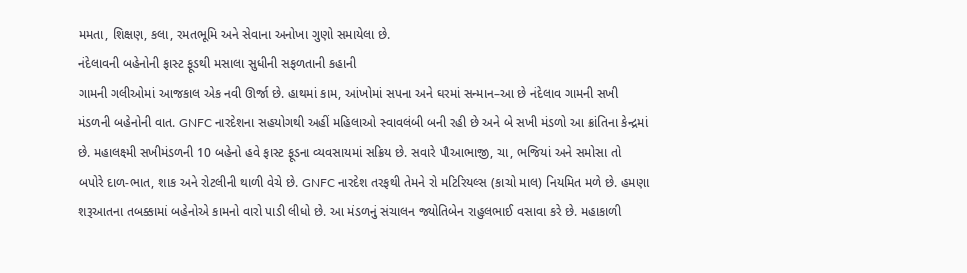મમતા, શિક્ષણ, કલા, રમતભૂમિ અને સેવાના અનોખા ગુણો સમાયેલા છે.
નંદેલાવની બહેનોની ફાસ્ટ ફૂડથી મસાલા સુધીની સફળતાની કહાની
ગામની ગલીઓમાં આજકાલ એક નવી ઊર્જા છે. હાથમાં કામ, આંખોમાં સપના અને ઘરમાં સન્માન–આ છે નંદેલાવ ગામની સખી મંડળની બહેનોની વાત. GNFC નારદેશના સહયોગથી અહીં મહિલાઓ સ્વાવલંબી બની રહી છે અને બે સખી મંડળો આ ક્રાંતિના કેન્દ્રમાં છે. મહાલક્ષ્મી સખીમંડળની 10 બહેનો હવે ફાસ્ટ ફૂડના વ્યવસાયમાં સક્રિય છે. સવારે પૌઆભાજી, ચા, ભજિયાં અને સમોસા તો બપોરે દાળ-ભાત, શાક અને રોટલીની થાળી વેચે છે. GNFC નારદેશ તરફથી તેમને રો મટિરિયલ્સ (કાચો માલ) નિયમિત મળે છે. હમણા શરૂઆતના તબક્કામાં બહેનોએ કામનો વારો પાડી લીધો છે. આ મંડળનું સંચાલન જ્યોતિબેન રાહુલભાઈ વસાવા કરે છે. મહાકાળી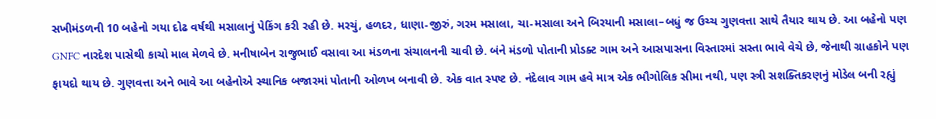સખીમંડળની 10 બહેનો ગયા દોઢ વર્ષથી મસાલાનું પેકિંગ કરી રહી છે. મરચું, હળદર, ધાણા-જીરું, ગરમ મસાલા, ચા-મસાલા અને બિરયાની મસાલા–બધું જ ઉચ્ચ ગુણવત્તા સાથે તૈયાર થાય છે. આ બહેનો પણ GNFC નારદેશ પાસેથી કાચો માલ મેળવે છે. મનીષાબેન રાજુભાઈ વસાવા આ મંડળના સંચાલનની ચાવી છે. બંને મંડળો પોતાની પ્રોડક્ટ ગામ અને આસપાસના વિસ્તારમાં સસ્તા ભાવે વેચે છે, જેનાથી ગ્રાહકોને પણ ફાયદો થાય છે. ગુણવત્તા અને ભાવે આ બહેનોએ સ્થાનિક બજારમાં પોતાની ઓળખ બનાવી છે. એક વાત સ્પષ્ટ છે. નંદેલાવ ગામ હવે માત્ર એક ભૌગોલિક સીમા નથી, પણ સ્ત્રી સશક્તિકરણનું મોડેલ બની રહ્યું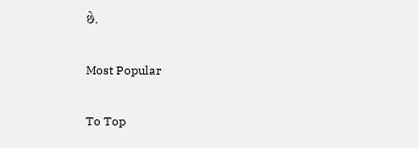છે.

Most Popular

To Top